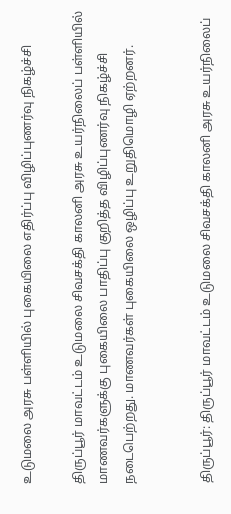உடுமலை அரசு பள்ளியில் புகையிலை எதிர்ப்பு விழிப்புணர்வு நிகழ்ச்சி

திருப்பூர் மாவட்டம் உடுமலை சிவசக்தி காலனி அரசு உயர்நிலைப் பள்ளியில் மாணவர்களுக்கு புகையிலை பாதிப்பு குறித்த விழிப்புணர்வு நிகழ்ச்சி நடைபெற்றது. மாணவர்கள் புகையிலை ஒழிப்பு உறுதிமொழி ஏற்றனர்.


திருப்பூர்: திருப்பூர் மாவட்டம் உடுமலை சிவசக்தி காலனி அரசு உயர்நிலைப்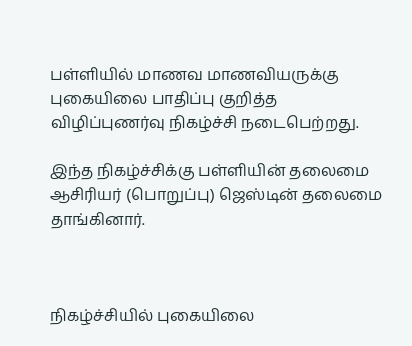பள்ளியில் மாணவ மாணவியருக்கு புகையிலை பாதிப்பு குறித்த விழிப்புணர்வு நிகழ்ச்சி நடைபெற்றது.

இந்த நிகழ்ச்சிக்கு பள்ளியின் தலைமை ஆசிரியர் (பொறுப்பு) ஜெஸ்டின் தலைமை தாங்கினார்.



நிகழ்ச்சியில் புகையிலை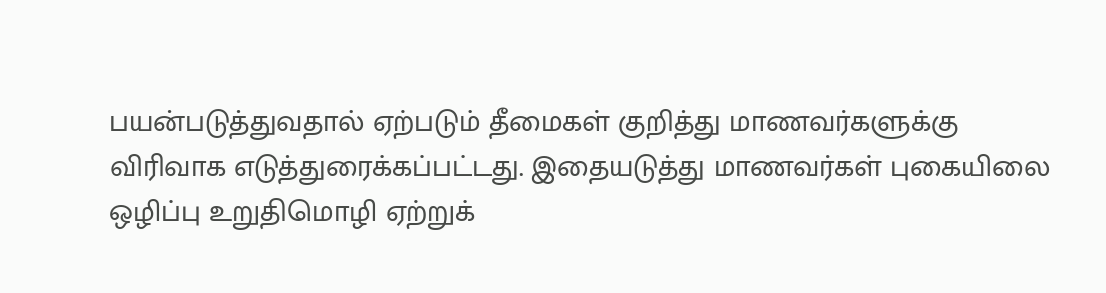பயன்படுத்துவதால் ஏற்படும் தீமைகள் குறித்து மாணவர்களுக்கு விரிவாக எடுத்துரைக்கப்பட்டது. இதையடுத்து மாணவர்கள் புகையிலை ஒழிப்பு உறுதிமொழி ஏற்றுக்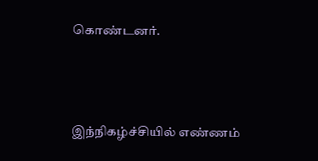கொண்டனர்.



இந்நிகழ்ச்சியில் எண்ணம்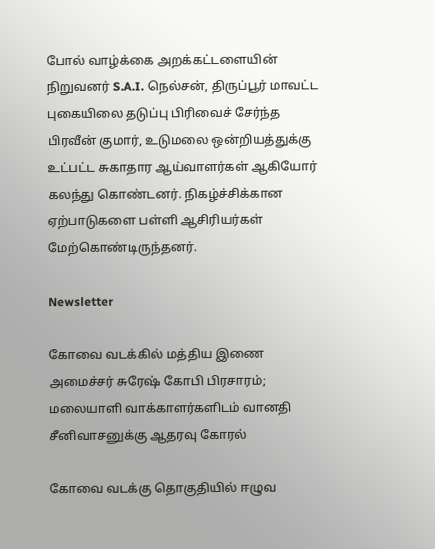போல் வாழ்க்கை அறக்கட்டளையின் நிறுவனர் S.A.I. நெல்சன், திருப்பூர் மாவட்ட புகையிலை தடுப்பு பிரிவைச் சேர்ந்த பிரவீன் குமார், உடுமலை ஒன்றியத்துக்கு உட்பட்ட சுகாதார ஆய்வாளர்கள் ஆகியோர் கலந்து கொண்டனர். நிகழ்ச்சிக்கான ஏற்பாடுகளை பள்ளி ஆசிரியர்கள் மேற்கொண்டிருந்தனர்.

Newsletter

கோவை வடக்கில் மத்திய இணை அமைச்சர் சுரேஷ் கோபி பிரசாரம்; மலையாளி வாக்காளர்களிடம் வானதி சீனிவாசனுக்கு ஆதரவு கோரல்

கோவை வடக்கு தொகுதியில் ஈழுவ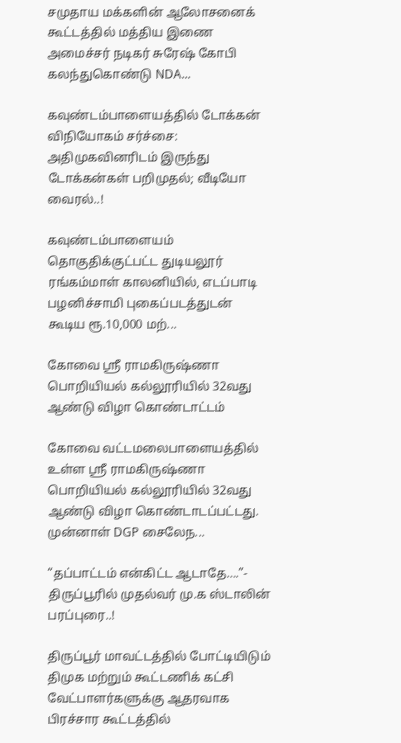சமுதாய மக்களின் ஆலோசனைக் கூட்டத்தில் மத்திய இணை அமைச்சர் நடிகர் சுரேஷ் கோபி கலந்துகொண்டு NDA...

கவுண்டம்பாளையத்தில் டோக்கன் விநியோகம் சர்ச்சை: அதிமுகவினரிடம் இருந்து டோக்கன்கள் பறிமுதல்; வீடியோ வைரல்..!

கவுண்டம்பாளையம் தொகுதிக்குட்பட்ட துடியலூர் ரங்கம்மாள் காலனியில், எடப்பாடி பழனிச்சாமி புகைப்படத்துடன் கூடிய ரூ.10,000 மற்...

கோவை ஸ்ரீ ராமகிருஷ்ணா பொறியியல் கல்லூரியில் 32வது ஆண்டு விழா கொண்டாட்டம்

கோவை வட்டமலைபாளையத்தில் உள்ள ஸ்ரீ ராமகிருஷ்ணா பொறியியல் கல்லூரியில் 32வது ஆண்டு விழா கொண்டாடப்பட்டது. முன்னாள் DGP சைலேந...

“தப்பாட்டம் என்கிட்ட ஆடாதே….”- திருப்பூரில் முதல்வர் மு.க ஸ்டாலின் பரப்புரை..!

திருப்பூர் மாவட்டத்தில் போட்டியிடும் திமுக மற்றும் கூட்டணிக் கட்சி வேட்பாளர்களுக்கு ஆதரவாக பிரச்சார கூட்டத்தில்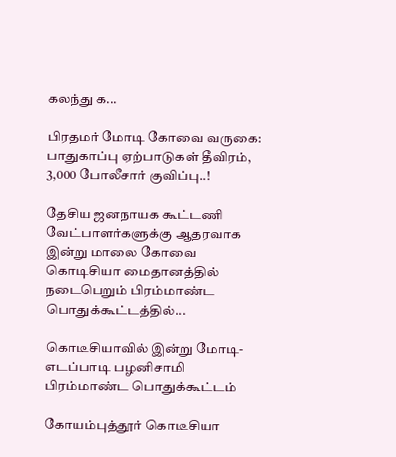கலந்து க...

பிரதமர் மோடி கோவை வருகை: பாதுகாப்பு ஏற்பாடுகள் தீவிரம், 3,000 போலீசார் குவிப்பு..!

தேசிய ஜனநாயக கூட்டணி வேட்பாளர்களுக்கு ஆதரவாக இன்று மாலை கோவை கொடிசியா மைதானத்தில் நடைபெறும் பிரம்மாண்ட பொதுக்கூட்டத்தில்...

கொடீசியாவில் இன்று மோடி-எடப்பாடி பழனிசாமி பிரம்மாண்ட பொதுக்கூட்டம்

கோயம்புத்தூர் கொடீசியா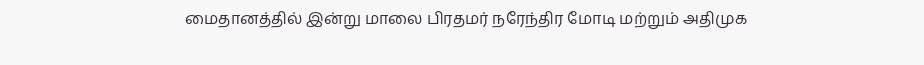மைதானத்தில் இன்று மாலை பிரதமர் நரேந்திர மோடி மற்றும் அதிமுக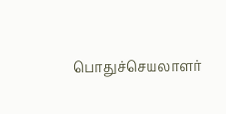பொதுச்செயலாளர்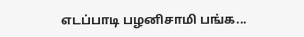எடப்பாடி பழனிசாமி பங்க...